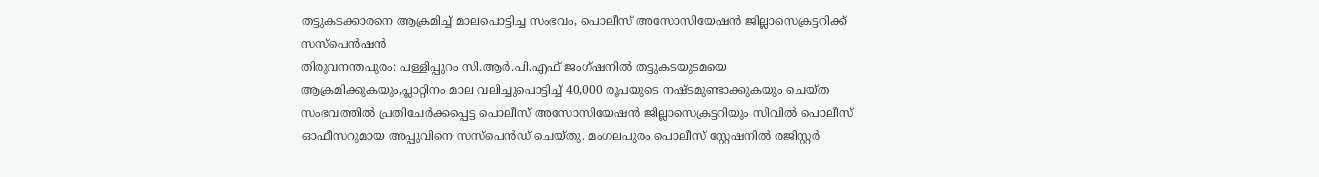തട്ടുകടക്കാരനെ ആക്രമിച്ച് മാലപൊട്ടിച്ച സംഭവം, പൊലീസ് അസോസിയേഷൻ ജില്ലാസെക്രട്ടറിക്ക് സസ്പെൻഷൻ
തിരുവനന്തപുരം: പള്ളിപ്പുറം സി.ആർ.പി.എഫ് ജംഗ്ഷനിൽ തട്ടുകടയുടമയെ ആക്രമിക്കുകയും,പ്ലാറ്റിനം മാല വലിച്ചുപൊട്ടിച്ച് 40,000 രൂപയുടെ നഷ്ടമുണ്ടാക്കുകയും ചെയ്ത സംഭവത്തിൽ പ്രതിചേർക്കപ്പെട്ട പൊലീസ് അസോസിയേഷൻ ജില്ലാസെക്രട്ടറിയും സിവിൽ പൊലീസ് ഓഫീസറുമായ അപ്പുവിനെ സസ്പെൻഡ് ചെയ്തു. മംഗലപുരം പൊലീസ് സ്റ്റേഷനിൽ രജിസ്റ്റർ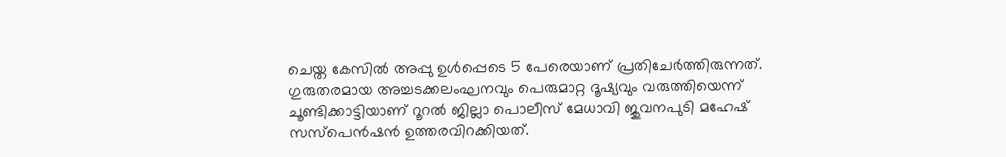ചെയ്ത കേസിൽ അപ്പു ഉൾപ്പെടെ 5 പേരെയാണ് പ്രതിചേർത്തിരുന്നത്. ഗുരുതരമായ അച്ചടക്കലംഘനവും പെരുമാറ്റ ദൂഷ്യവും വരുത്തിയെന്ന് ചൂണ്ടിക്കാട്ടിയാണ് റൂറൽ ജില്ലാ പൊലീസ് മേധാവി ജുവനപുടി മഹേഷ് സസ്പെൻഷൻ ഉത്തരവിറക്കിയത്.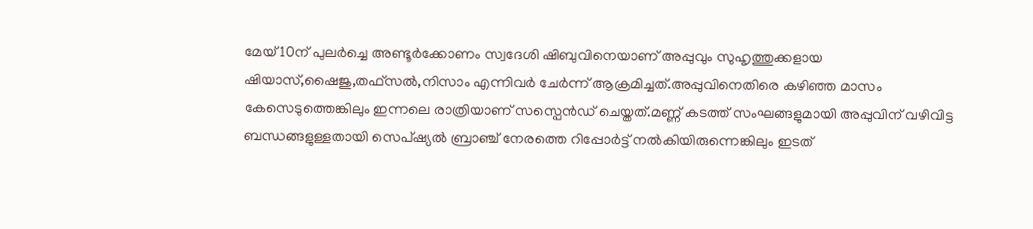മേയ് 10ന് പുലർച്ചെ അണ്ടൂർക്കോണം സ്വദേശി ഷിബുവിനെയാണ് അപ്പുവും സുഹൃത്തുക്കളായ ഷിയാസ്,ഷൈജു,തഫ്സൽ,നിസാം എന്നിവർ ചേർന്ന് ആക്രമിച്ചത്.അപ്പുവിനെതിരെ കഴിഞ്ഞ മാസം കേസെടുത്തെങ്കിലും ഇന്നലെ രാത്രിയാണ് സസ്പെൻഡ് ചെയ്തത്.മണ്ണ് കടത്ത് സംഘങ്ങളുമായി അപ്പുവിന് വഴിവിട്ട ബന്ധങ്ങളുള്ളതായി സെപ്ഷ്യൽ ബ്രാഞ്ച് നേരത്തെ റിപ്പോർട്ട് നൽകിയിരുന്നെങ്കിലും ഇടത്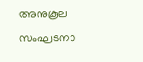അനുകൂല സംഘടനാ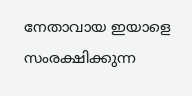നേതാവായ ഇയാളെ സംരക്ഷിക്കുന്ന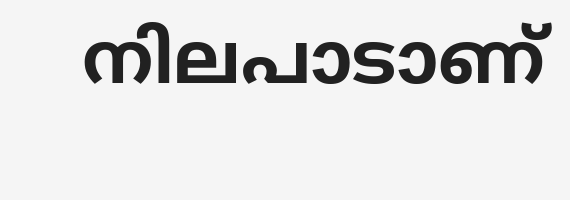നിലപാടാണ്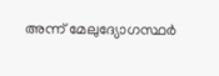അന്ന് മേലുദ്യോഗസ്ഥർ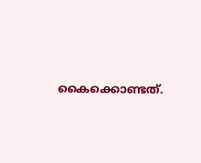കൈക്കൊണ്ടത്.